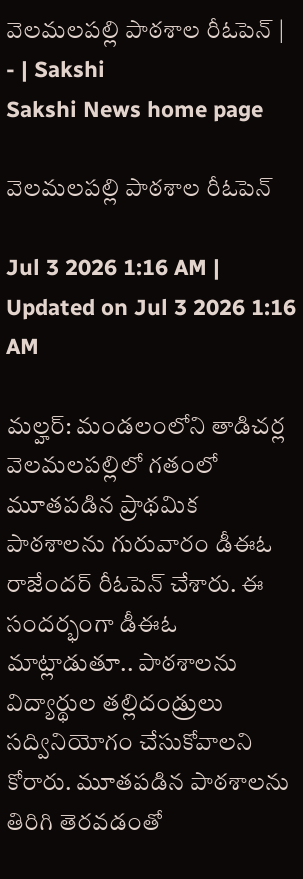వెలమలపల్లి పాఠశాల రీఓపెన్‌ | - | Sakshi
Sakshi News home page

వెలమలపల్లి పాఠశాల రీఓపెన్‌

Jul 3 2026 1:16 AM | Updated on Jul 3 2026 1:16 AM

మల్హర్‌: మండలంలోని తాడిచర్ల వెలమలపల్లిలో గతంలో మూతపడిన ప్రాథమిక పాఠశాలను గురువారం డీఈఓ రాజేందర్‌ రీఓపెన్‌ చేశారు. ఈ సందర్భంగా డీఈఓ మాట్లాడుతూ.. పాఠశాలను విద్యార్థుల తల్లిదండ్రులు సద్వినియోగం చేసుకోవాలని కోరారు. మూతపడిన పాఠశాలను తిరిగి తెరవడంతో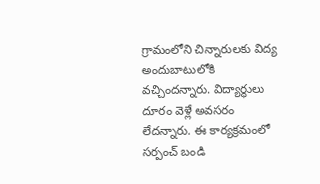గ్రామంలోని చిన్నారులకు విద్య అందుబాటులోకి వచ్చిందన్నారు. విద్యార్థులు దూరం వెళ్లే అవసరం లేదన్నారు. ఈ కార్యక్రమంలో సర్పంచ్‌ బండి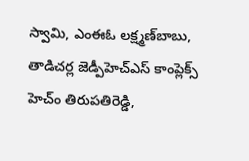స్వామి, ఎంఈఓ లక్ష్మణ్‌బాబు, తాడిచర్ల జెడ్పీహెచ్‌ఎస్‌ కాంప్లెక్స్‌ హెచ్‌ం తిరుపతిరెడ్డి,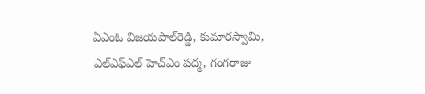ఏఎంఓ విజయపాల్‌రెడ్డి, కుమారస్వామి, ఎల్‌ఎఫ్‌ఎల్‌ హెచ్‌ఎం పద్మ, గంగరాజు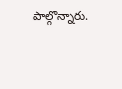పాల్గొన్నారు.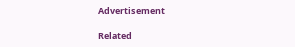Advertisement

Related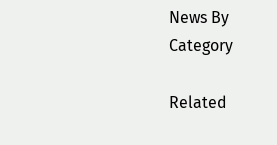News By Category

Related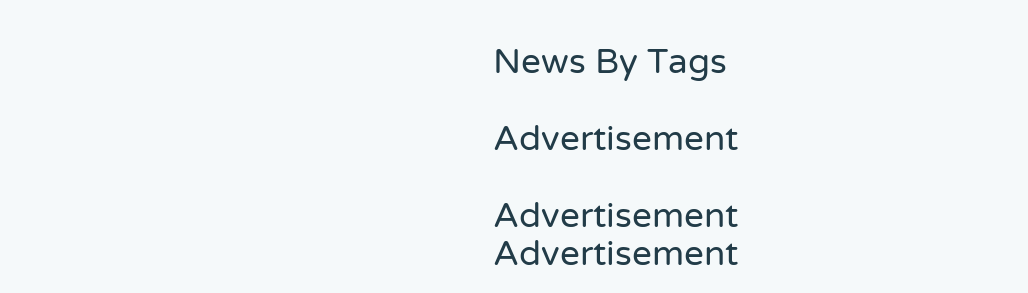News By Tags

Advertisement

Advertisement
Advertisement